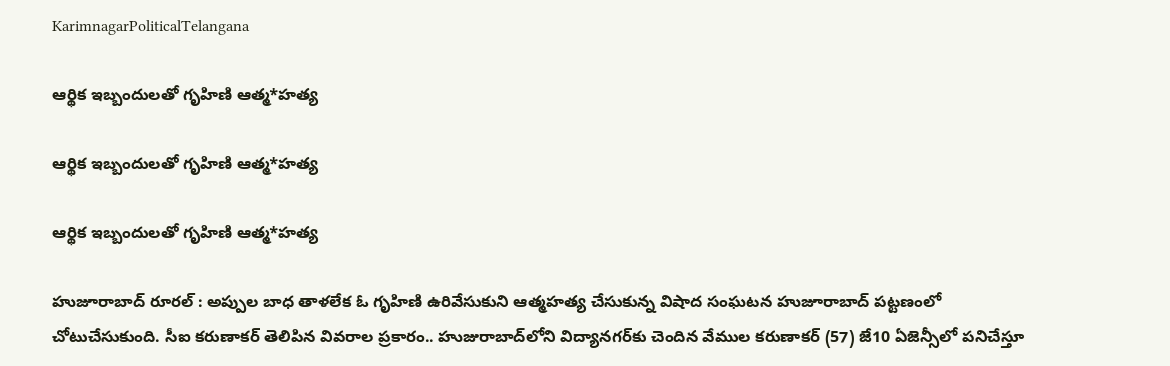KarimnagarPoliticalTelangana

ఆర్థిక ఇబ్బందులతో గృహిణి ఆత్మ*హత్య

ఆర్థిక ఇబ్బందులతో గృహిణి ఆత్మ*హత్య

ఆర్థిక ఇబ్బందులతో గృహిణి ఆత్మ*హత్య

హుజూరాబాద్ రూరల్ : అప్పుల బాధ తాళలేక ఓ గృహిణి ఉరివేసుకుని ఆత్మహత్య చేసుకున్న విషాద సంఘటన హుజూరాబాద్ పట్టణంలో చోటుచేసుకుంది. సీఐ కరుణాకర్ తెలిపిన వివరాల ప్రకారం.. హుజురాబాద్‌లోని విద్యానగర్‌కు చెందిన వేముల కరుణాకర్ (57) జే10 ఏజెన్సీలో పనిచేస్తూ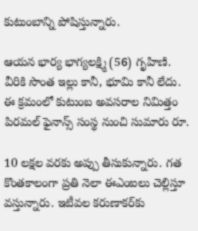కుటుంబాన్ని పోషిస్తున్నారు.

ఆయన భార్య భాగ్యలక్ష్మి (56) గృహిణి. వీరికి సొంత ఇల్లు కానీ, భూమి కానీ లేదు. ఈ క్రమంలో కుటుంబ అవసరాల నిమిత్తం పిరమల్ ఫైనాన్స్ సంస్థ నుంచి సుమారు రూ.

10 లక్షల వరకు అప్పు తీసుకున్నారు. గత కొంతకాలంగా ప్రతి నెలా ఈఎంఐలు చెల్లిస్తూ వస్తున్నారు. ఇటీవల కరుణాకర్‌కు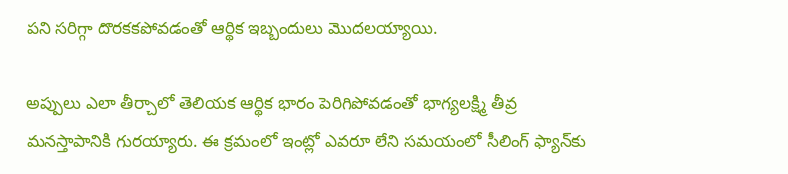పని సరిగ్గా దొరకకపోవడంతో ఆర్థిక ఇబ్బందులు మొదలయ్యాయి.

అప్పులు ఎలా తీర్చాలో తెలియక ఆర్థిక భారం పెరిగిపోవడంతో భాగ్యలక్ష్మి తీవ్ర మనస్తాపానికి గురయ్యారు. ఈ క్రమంలో ఇంట్లో ఎవరూ లేని సమయంలో సీలింగ్ ఫ్యాన్‌కు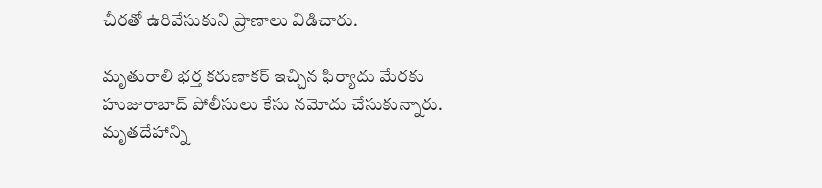చీరతో ఉరివేసుకుని ప్రాణాలు విడిచారు.

మృతురాలి భర్త కరుణాకర్ ఇచ్చిన ఫిర్యాదు మేరకు హుజురాబాద్ పోలీసులు కేసు నమోదు చేసుకున్నారు. మృతదేహాన్ని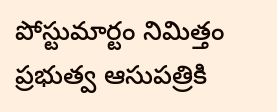పోస్టుమార్టం నిమిత్తం ప్రభుత్వ ఆసుపత్రికి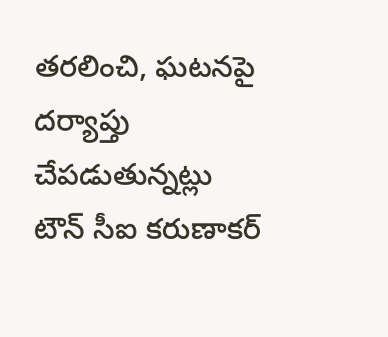తరలించి, ఘటనపై దర్యాప్తు చేపడుతున్నట్లు టౌన్ సీఐ కరుణాకర్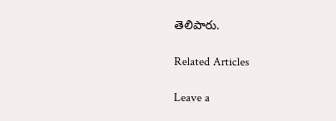తెలిపారు.

Related Articles

Leave a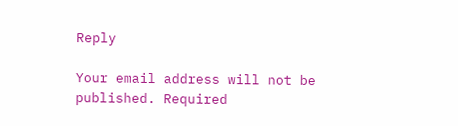Reply

Your email address will not be published. Required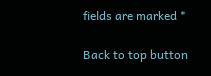fields are marked *

Back to top button